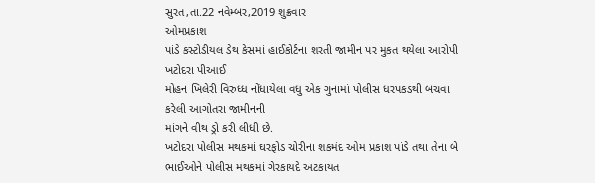સુરત,તા.22 નવેમ્બર,2019 શુક્રવાર
ઓમપ્રકાશ
પાંડે કસ્ટોડીયલ ડેથ કેસમાં હાઈકોર્ટના શરતી જામીન પર મુકત થયેલા આરોપી ખટોદરા પીઆઈ
મોહન ખિલેરી વિરુધ્ધ નોંધાયેલા વધુ એક ગુનામાં પોલીસ ધરપકડથી બચવા કરેલી આગોતરા જામીનની
માંગને વીથ ડ્રો કરી લીધી છે.
ખટોદરા પોલીસ મથકમાં ઘરફોડ ચોરીના શકમંદ ઓમ પ્રકાશ પાંડે તથા તેના બે ભાઈઓને પોલીસ મથકમાં ગેરકાયદે અટકાયત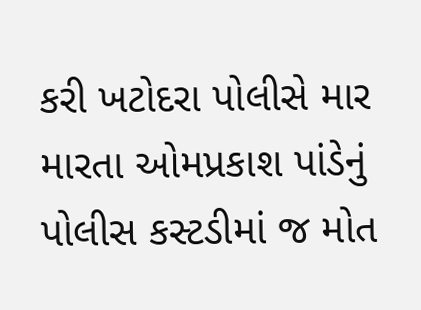કરી ખટોદરા પોલીસે માર મારતા ઓમપ્રકાશ પાંડેનું પોલીસ કસ્ટડીમાં જ મોત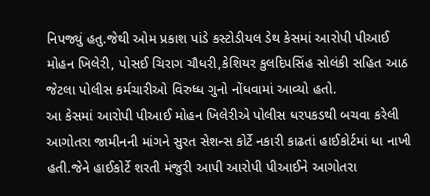નિપજ્યું હતુ.જેથી ઓમ પ્રકાશ પાંડે કસ્ટોડીયલ ડેથ કેસમાં આરોપી પીઆઈ મોહન ખિલેરી, પોસઈ ચિરાગ ચૌધરી,કેશિયર કુલદિપસિંહ સોલંકી સહિત આઠ જેટલા પોલીસ કર્મચારીઓ વિરુધ્ધ ગુનો નોંધવામાં આવ્યો હતો.
આ કેસમાં આરોપી પીઆઈ મોહન ખિલેરીએ પોલીસ ધરપકડથી બચવા કરેલી આગોતરા જામીનની માંગને સુરત સેશન્સ કોર્ટે નકારી કાઢતાં હાઈકોર્ટમાં ધા નાખી હતી.જેને હાઈકોર્ટે શરતી મંજુરી આપી આરોપી પીઆઈને આગોતરા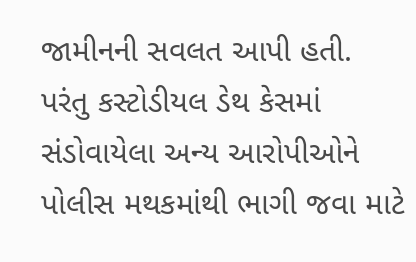જામીનની સવલત આપી હતી.
પરંતુ કસ્ટોડીયલ ડેથ કેસમાં સંડોવાયેલા અન્ય આરોપીઓને પોલીસ મથકમાંથી ભાગી જવા માટે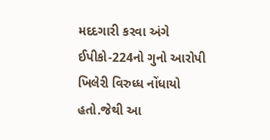મદદગારી કરવા અંગે ઈપીકો-224નો ગુનો આરોપી ખિલેરી વિરુધ્ધ નોંધાયો હતો.જેથી આ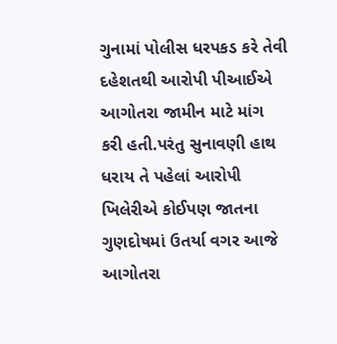ગુનામાં પોલીસ ધરપકડ કરે તેવી દહેશતથી આરોપી પીઆઈએ આગોતરા જામીન માટે માંગ કરી હતી.પરંતુ સુનાવણી હાથ ધરાય તે પહેલાં આરોપી ખિલેરીએ કોઈપણ જાતના ગુણદોષમાં ઉતર્યા વગર આજે આગોતરા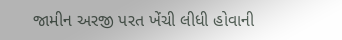જામીન અરજી પરત ખેંચી લીધી હોવાની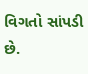વિગતો સાંપડી છે.